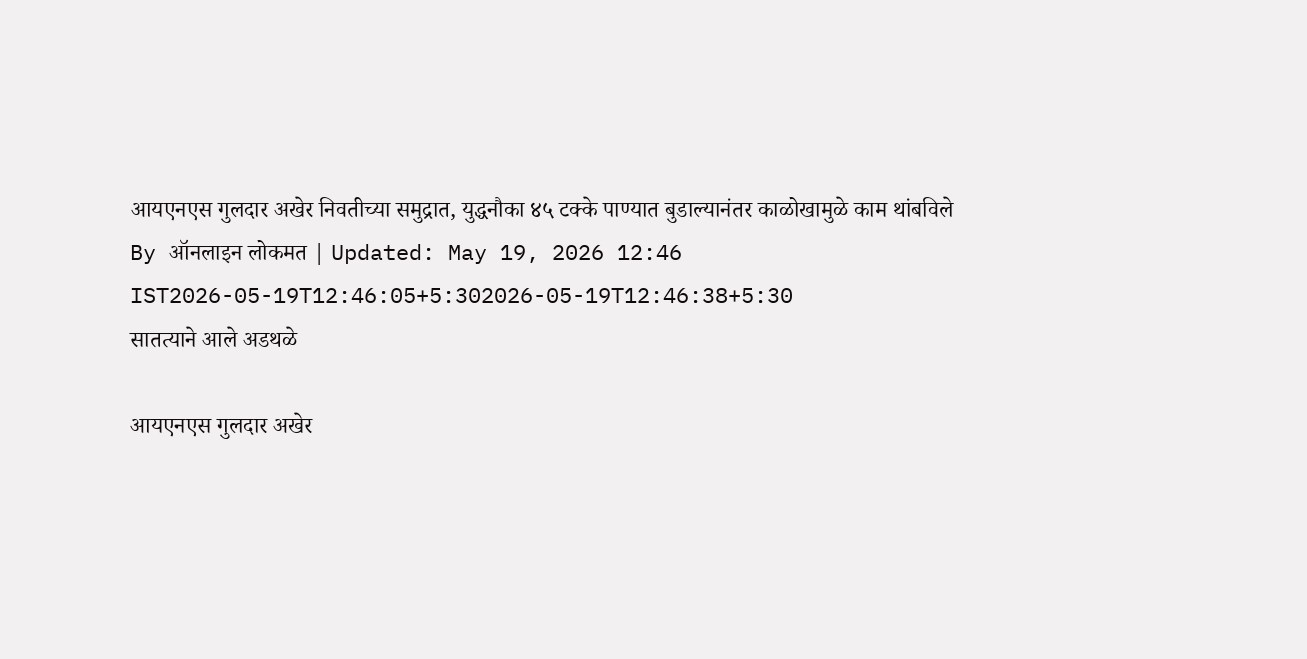आयएनएस गुलदार अखेर निवतीच्या समुद्रात, युद्धनौका ४५ टक्के पाण्यात बुडाल्यानंतर काळोखामुळे काम थांबविले
By ऑनलाइन लोकमत | Updated: May 19, 2026 12:46 IST2026-05-19T12:46:05+5:302026-05-19T12:46:38+5:30
सातत्याने आले अडथळे

आयएनएस गुलदार अखेर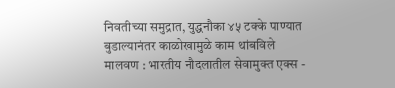निवतीच्या समुद्रात, युद्धनौका ४५ टक्के पाण्यात बुडाल्यानंतर काळोखामुळे काम थांबविले
मालवण : भारतीय नौदलातील सेवामुक्त एक्स -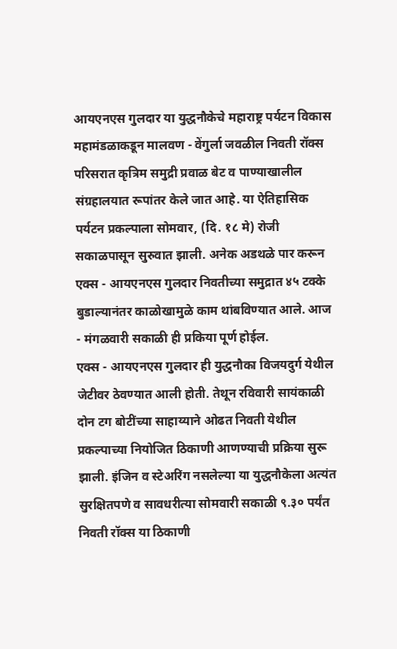आयएनएस गुलदार या युद्धनौकेचे महाराष्ट्र पर्यटन विकास महामंडळाकडून मालवण - वेंगुर्ला जवळील निवती रॉक्स परिसरात कृत्रिम समुद्री प्रवाळ बेट व पाण्याखालील संग्रहालयात रूपांतर केले जात आहे. या ऐतिहासिक पर्यटन प्रकल्पाला सोमवार, (दि. १८ मे) रोजी सकाळपासून सुरुवात झाली. अनेक अडथळे पार करून एक्स - आयएनएस गुलदार निवतीच्या समुद्रात ४५ टक्के बुडाल्यानंतर काळोखामुळे काम थांबविण्यात आले. आज - मंगळवारी सकाळी ही प्रकिया पूर्ण होईल.
एक्स - आयएनएस गुलदार ही युद्धनौका विजयदुर्ग येथील जेटीवर ठेवण्यात आली होती. तेथून रविवारी सायंकाळी दोन टग बोटींच्या साहाय्याने ओढत निवती येथील प्रकल्पाच्या नियोजित ठिकाणी आणण्याची प्रक्रिया सुरू झाली. इंजिन व स्टेअरिंग नसलेल्या या युद्धनौकेला अत्यंत सुरक्षितपणे व सावधरीत्या सोमवारी सकाळी ९.३० पर्यंत निवती रॉक्स या ठिकाणी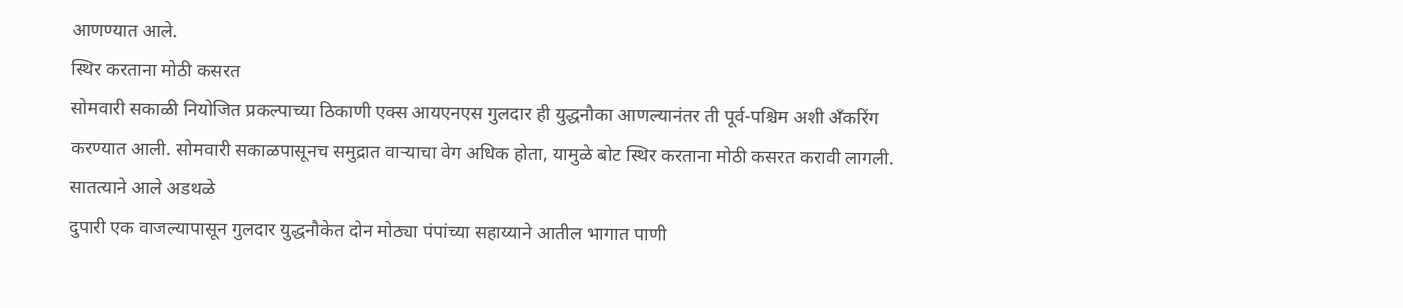आणण्यात आले.
स्थिर करताना मोठी कसरत
सोमवारी सकाळी नियोजित प्रकल्पाच्या ठिकाणी एक्स आयएनएस गुलदार ही युद्धनौका आणल्यानंतर ती पूर्व-पश्चिम अशी अँकरिंग करण्यात आली. सोमवारी सकाळपासूनच समुद्रात वाऱ्याचा वेग अधिक होता, यामुळे बोट स्थिर करताना मोठी कसरत करावी लागली.
सातत्याने आले अडथळे
दुपारी एक वाजल्यापासून गुलदार युद्धनौकेत दोन मोठ्या पंपांच्या सहाय्याने आतील भागात पाणी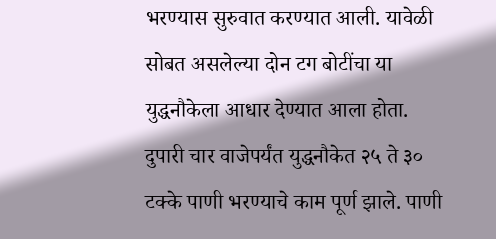भरण्यास सुरुवात करण्यात आली. यावेळी सोबत असलेल्या दोन टग बोटींचा या युद्धनौकेला आधार देण्यात आला होता. दुपारी चार वाजेपर्यंत युद्धनौकेत २५ ते ३० टक्के पाणी भरण्याचे काम पूर्ण झाले. पाणी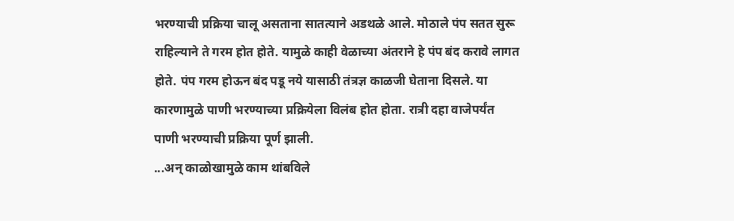भरण्याची प्रक्रिया चालू असताना सातत्याने अडथळे आले. मोठाले पंप सतत सुरू राहिल्याने ते गरम होत होते. यामुळे काही वेळाच्या अंतराने हे पंप बंद करावे लागत होते. पंप गरम होऊन बंद पडू नये यासाठी तंत्रज्ञ काळजी घेताना दिसले. या कारणामुळे पाणी भरण्याच्या प्रक्रियेला विलंब होत होता. रात्री दहा वाजेपर्यंत पाणी भरण्याची प्रक्रिया पूर्ण झाली.
...अन् काळोखामुळे काम थांबविले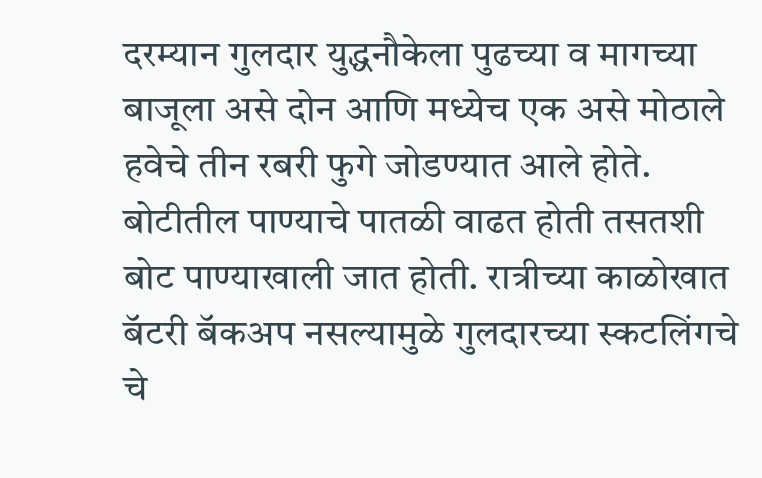दरम्यान गुलदार युद्धनौकेला पुढच्या व मागच्या बाजूला असे दोन आणि मध्येच एक असे मोठाले हवेचे तीन रबरी फुगे जोडण्यात आले होते. बोटीतील पाण्याचे पातळी वाढत होती तसतशी बोट पाण्याखाली जात होती. रात्रीच्या काळोखात बॅटरी बॅकअप नसल्यामुळे गुलदारच्या स्कटलिंगचे चे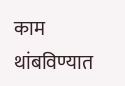काम थांबविण्यात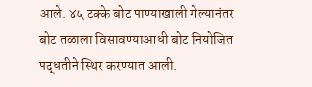आले. ४५ टक्के बोट पाण्याखाली गेल्यानंतर बोट तळाला विसावण्याआधी बोट नियोजित पद्धतीने स्थिर करण्यात आली.